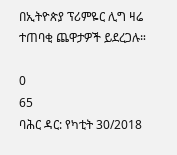በኢትዮጵያ ፕሪምዬር ሊግ ዛሬ ተጠባቂ ጨዋታዎች ይደረጋሉ።

0
65
ባሕር ዳር: የካቲት 30/2018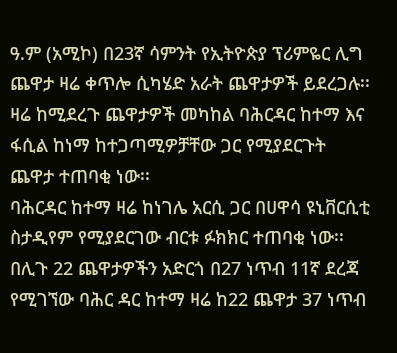ዓ.ም (አሚኮ) በ23ኛ ሳምንት የኢትዮጵያ ፕሪምዬር ሊግ ጨዋታ ዛሬ ቀጥሎ ሲካሄድ አራት ጨዋታዎች ይደረጋሉ፡፡ ዛሬ ከሚደረጉ ጨዋታዎች መካከል ባሕርዳር ከተማ እና ፋሲል ከነማ ከተጋጣሚዎቻቸው ጋር የሚያደርጉት ጨዋታ ተጠባቂ ነው፡፡
ባሕርዳር ከተማ ዛሬ ከነገሌ አርሲ ጋር በሀዋሳ ዩኒቨርሲቲ ስታዲየም የሚያደርገው ብርቱ ፉክክር ተጠባቂ ነው፡፡
በሊጉ 22 ጨዋታዎችን አድርጎ በ27 ነጥብ 11ኛ ደረጃ የሚገኘው ባሕር ዳር ከተማ ዛሬ ከ22 ጨዋታ 37 ነጥብ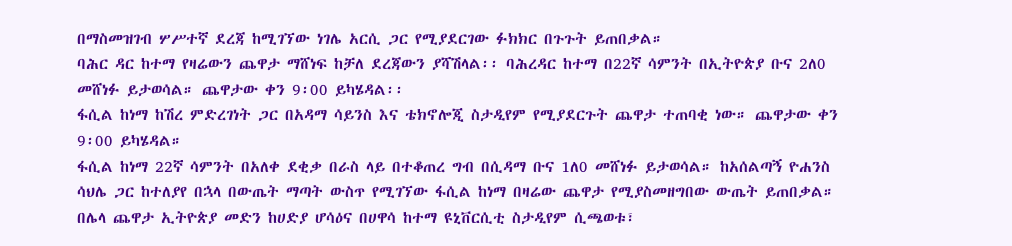በማስመዝገብ ሦሥተኛ ደረጃ ከሚገኘው ነገሌ አርሲ ጋር የሚያደርገው ፉክክር በጉጉት ይጠበቃል።
ባሕር ዳር ከተማ የዛሬውን ጨዋታ ማሸነፍ ከቻለ ደረጃውን ያሻሽላል፡፡ ባሕረዳር ከተማ በ22ኛ ሳምንት በኢትዮጵያ ቡና 2ለ0 መሸነፉ ይታወሳል። ጨዋታው ቀን 9፡00 ይካሄዳል፡፡
ፋሲል ከነማ ከሽረ ምድረገነት ጋር በአዳማ ሳይንስ እና ቴክኖሎጂ ስታዲየም የሚያደርጉት ጨዋታ ተጠባቂ ነው። ጨዋታው ቀን 9፡00 ይካሄዳል።
ፋሲል ከነማ 22ኛ ሳምንት በአለቀ ደቂቃ በራስ ላይ በተቆጠረ ግብ በሲዳማ ቡና 1ለ0 መሸነፉ ይታወሳል። ከአሰልጣኝ ዮሐንስ ሳህሌ ጋር ከተለያየ በኋላ በውጤት ማጣት ውስጥ የሚገኘው ፋሲል ከነማ በዛሬው ጨዋታ የሚያስመዘግበው ውጤት ይጠበቃል።
በሌላ ጨዋታ ኢትዮጵያ መድን ከሀድያ ሆሳዕና በሀዋሳ ከተማ ዩኒቨርሲቲ ስታዲየም ሲጫወቱ፣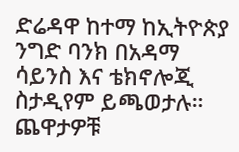ድሬዳዋ ከተማ ከኢትዮጵያ ንግድ ባንክ በአዳማ ሳይንስ እና ቴክኖሎጂ ስታዲየም ይጫወታሉ። ጨዋታዎቹ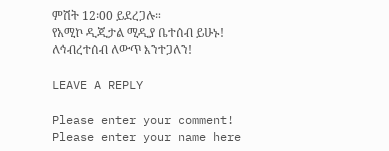ምሽት 12፡00 ይደረጋሉ።
የአሚኮ ዲጂታል ሚዲያ ቤተሰብ ይሁኑ!
ለኅብረተሰብ ለውጥ እንተጋለን!

LEAVE A REPLY

Please enter your comment!
Please enter your name here